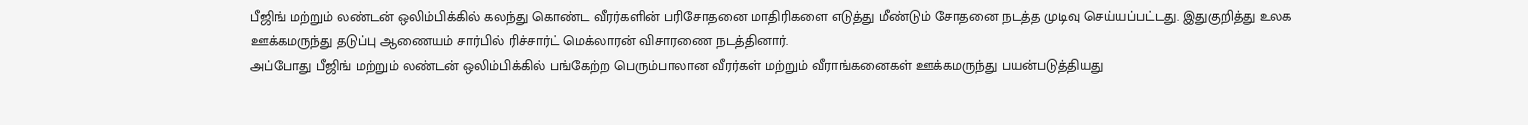பீஜிங் மற்றும் லண்டன் ஒலிம்பிக்கில் கலந்து கொண்ட வீரர்களின் பரிசோதனை மாதிரிகளை எடுத்து மீண்டும் சோதனை நடத்த முடிவு செய்யப்பட்டது. இதுகுறித்து உலக ஊக்கமருந்து தடுப்பு ஆணையம் சார்பில் ரிச்சார்ட் மெக்லாரன் விசாரணை நடத்தினார்.
அப்போது பீஜிங் மற்றும் லண்டன் ஒலிம்பிக்கில் பங்கேற்ற பெரும்பாலான வீரர்கள் மற்றும் வீராங்கனைகள் ஊக்கமருந்து பயன்படுத்தியது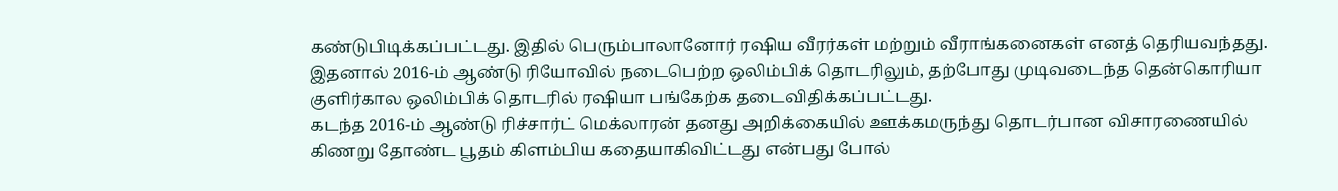கண்டுபிடிக்கப்பட்டது. இதில் பெரும்பாலானோர் ரஷிய வீரர்கள் மற்றும் வீராங்கனைகள் எனத் தெரியவந்தது. இதனால் 2016-ம் ஆண்டு ரியோவில் நடைபெற்ற ஒலிம்பிக் தொடரிலும், தற்போது முடிவடைந்த தென்கொரியா குளிர்கால ஒலிம்பிக் தொடரில் ரஷியா பங்கேற்க தடைவிதிக்கப்பட்டது.
கடந்த 2016-ம் ஆண்டு ரிச்சார்ட் மெக்லாரன் தனது அறிக்கையில் ஊக்கமருந்து தொடர்பான விசாரணையில் கிணறு தோண்ட பூதம் கிளம்பிய கதையாகிவிட்டது என்பது போல்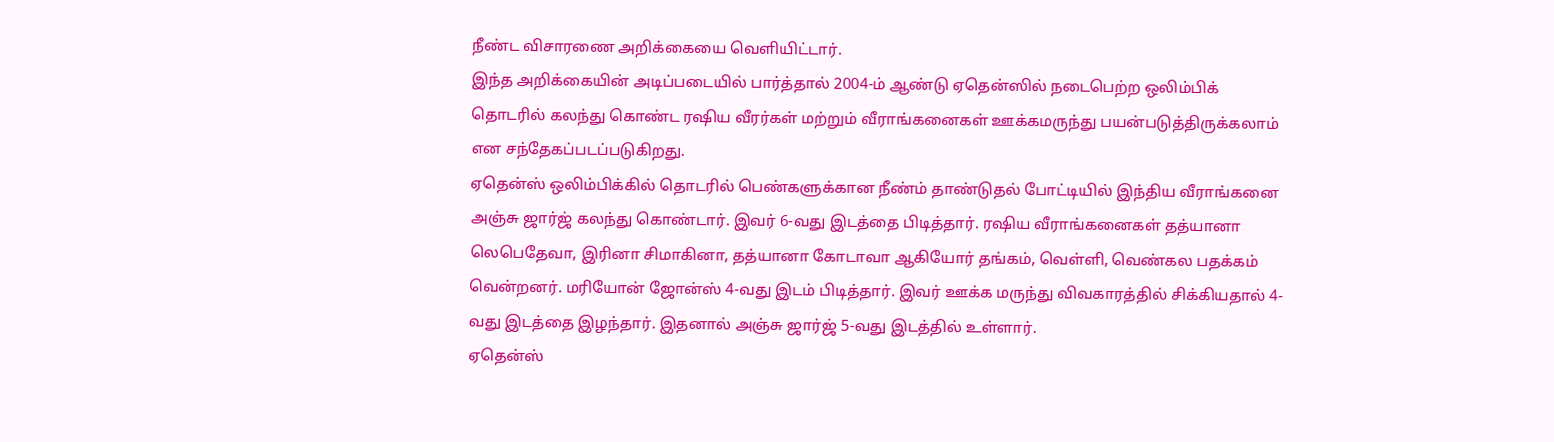நீண்ட விசாரணை அறிக்கையை வெளியிட்டார்.
இந்த அறிக்கையின் அடிப்படையில் பார்த்தால் 2004-ம் ஆண்டு ஏதென்ஸில் நடைபெற்ற ஒலிம்பிக் தொடரில் கலந்து கொண்ட ரஷிய வீரர்கள் மற்றும் வீராங்கனைகள் ஊக்கமருந்து பயன்படுத்திருக்கலாம் என சந்தேகப்படப்படுகிறது.
ஏதென்ஸ் ஒலிம்பிக்கில் தொடரில் பெண்களுக்கான நீண்ம் தாண்டுதல் போட்டியில் இந்திய வீராங்கனை அஞ்சு ஜார்ஜ் கலந்து கொண்டார். இவர் 6-வது இடத்தை பிடித்தார். ரஷிய வீராங்கனைகள் தத்யானா லெபெதேவா, இரினா சிமாகினா, தத்யானா கோடாவா ஆகியோர் தங்கம், வெள்ளி, வெண்கல பதக்கம் வென்றனர். மரியோன் ஜோன்ஸ் 4-வது இடம் பிடித்தார். இவர் ஊக்க மருந்து விவகாரத்தில் சிக்கியதால் 4-வது இடத்தை இழந்தார். இதனால் அஞ்சு ஜார்ஜ் 5-வது இடத்தில் உள்ளார்.
ஏதென்ஸ்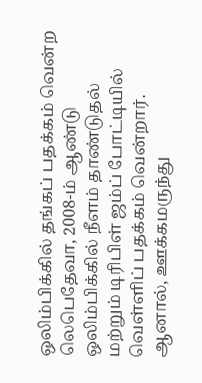ஒலிம்பிக்கில் தங்கப் பதக்கம் வென்ற லெபெதேவா, 2008-ம் ஆண்டு ஒலிம்பிக்கில் நீளம் தாண்டுதல் மற்றும் டிரிபிள் ஜம்ப் போட்டியில் வெள்ளிப் பதக்கம் வென்றார். ஆனால், ஊக்கமருந்து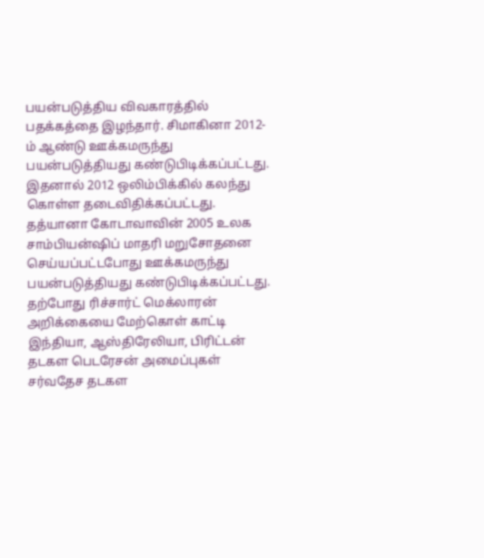பயன்படுத்திய விவகாரத்தில் பதக்கத்தை இழந்தார். சிமாகினா 2012-ம் ஆண்டு ஊக்கமருந்து பயன்படுத்தியது கண்டுபிடிக்கப்பட்டது. இதனால் 2012 ஒலிம்பிக்கில் கலந்து கொள்ள தடைவிதிக்கப்பட்டது. தத்யானா கோடாவாவின் 2005 உலக சாம்பியன்ஷிப் மாதரி மறுசோதனை செய்யப்பட்டபோது ஊக்கமருந்து பயன்படுத்தியது கண்டுபிடிக்கப்பட்டது.
தற்போது ரிச்சார்ட் மெக்லாரன் அறிக்கையை மேற்கொள் காட்டி இந்தியா, ஆஸ்திரேலியா, பிரிட்டன் தடகள பெடரேசன் அமைப்புகள் சர்வதேச தடகள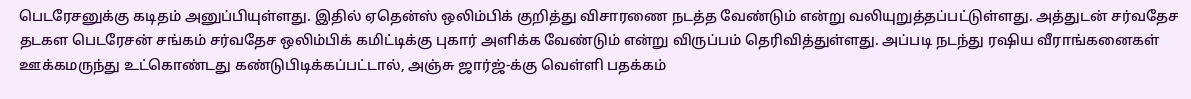பெடரேசனுக்கு கடிதம் அனுப்பியுள்ளது. இதில் ஏதென்ஸ் ஒலிம்பிக் குறித்து விசாரணை நடத்த வேண்டும் என்று வலியுறுத்தப்பட்டுள்ளது. அத்துடன் சர்வதேச தடகள பெடரேசன் சங்கம் சர்வதேச ஒலிம்பிக் கமிட்டிக்கு புகார் அளிக்க வேண்டும் என்று விருப்பம் தெரிவித்துள்ளது. அப்படி நடந்து ரஷிய வீராங்கனைகள் ஊக்கமருந்து உட்கொண்டது கண்டுபிடிக்கப்பட்டால், அஞ்சு ஜார்ஜ்-க்கு வெள்ளி பதக்கம்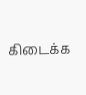கிடைக்க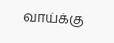வாய்க்கு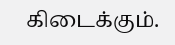கிடைக்கும்.